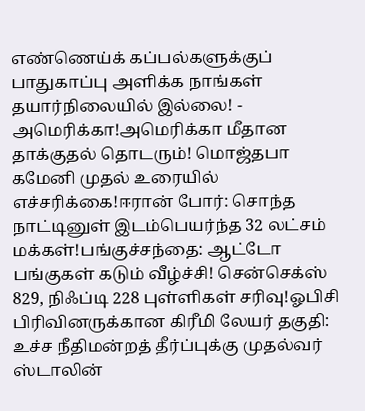எண்ணெய்க் கப்பல்களுக்குப் பாதுகாப்பு அளிக்க நாங்கள் தயார்நிலையில் இல்லை! - அமெரிக்கா!அமெரிக்கா மீதான தாக்குதல் தொடரும்! மொஜ்தபா கமேனி முதல் உரையில் எச்சரிக்கை!ஈரான் போர்: சொந்த நாட்டினுள் இடம்பெயர்ந்த 32 லட்சம் மக்கள்!பங்குச்சந்தை: ஆட்டோ பங்குகள் கடும் வீழ்ச்சி! சென்செக்ஸ் 829, நிஃப்டி 228 புள்ளிகள் சரிவு!ஓபிசி பிரிவினருக்கான கிரீமி லேயர் தகுதி: உச்ச நீதிமன்றத் தீர்ப்புக்கு முதல்வர் ஸ்டாலின்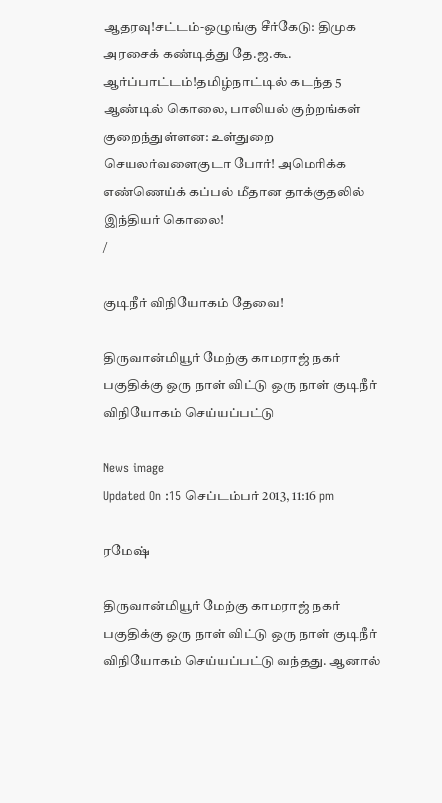ஆதரவு!சட்டம்-ஒழுங்கு சீர்கேடு: திமுக அரசைக் கண்டித்து தே.ஜ.கூ. ஆர்ப்பாட்டம்!தமிழ்நாட்டில் கடந்த 5 ஆண்டில் கொலை, பாலியல் குற்றங்கள் குறைந்துள்ளன: உள்துறை செயலர்வளைகுடா போர்! அமெரிக்க எண்ணெய்க் கப்பல் மீதான தாக்குதலில் இந்தியர் கொலை!
/

குடிநீர் விநியோகம் தேவை!

திருவான்மியூர் மேற்கு காமராஜ் நகர் பகுதிக்கு ஒரு நாள் விட்டு ஒரு நாள் குடிநீர் விநியோகம் செய்யப்பட்டு

News image
Updated On :15 செப்டம்பர் 2013, 11:16 pm

ரமேஷ்

திருவான்மியூர் மேற்கு காமராஜ் நகர் பகுதிக்கு ஒரு நாள் விட்டு ஒரு நாள் குடிநீர் விநியோகம் செய்யப்பட்டு வந்தது. ஆனால்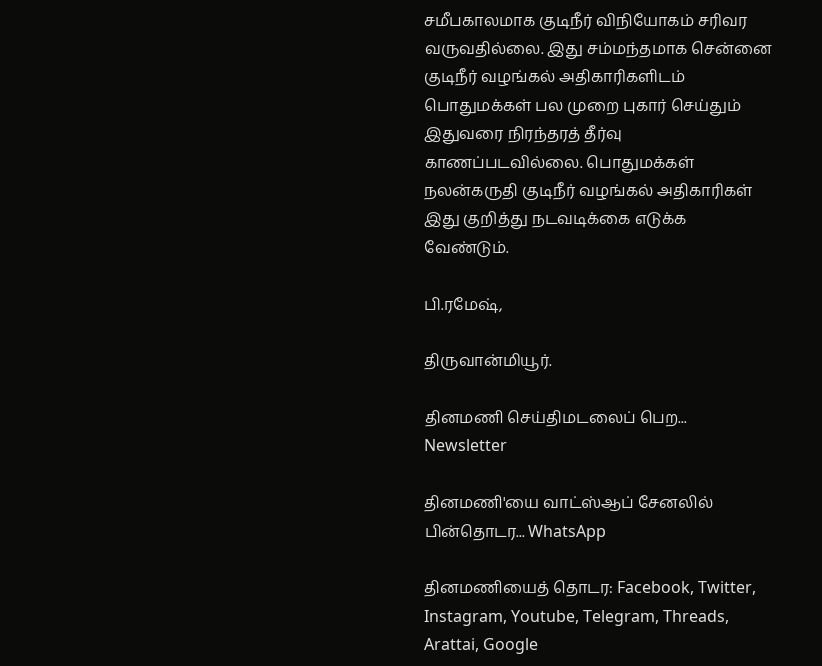சமீபகாலமாக குடிநீர் விநியோகம் சரிவர வருவதில்லை. இது சம்மந்தமாக சென்னை குடிநீர் வழங்கல் அதிகாரிகளிடம் பொதுமக்கள் பல முறை புகார் செய்தும் இதுவரை நிரந்தரத் தீர்வு காணப்படவில்லை. பொதுமக்கள் நலன்கருதி குடிநீர் வழங்கல் அதிகாரிகள் இது குறித்து நடவடிக்கை எடுக்க வேண்டும்.

பி.ரமேஷ்,

திருவான்மியூர்.

தினமணி செய்திமடலைப் பெற... Newsletter

தினமணி'யை வாட்ஸ்ஆப் சேனலில் பின்தொடர... WhatsApp

தினமணியைத் தொடர: Facebook, Twitter, Instagram, Youtube, Telegram, Threads, Arattai, Google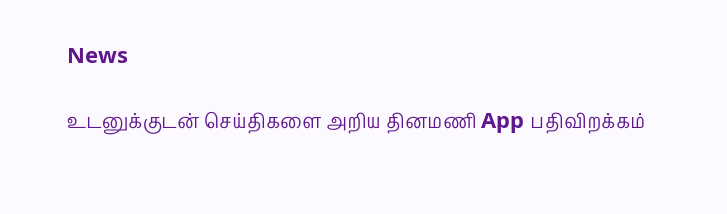News

உடனுக்குடன் செய்திகளை அறிய தினமணி App பதிவிறக்கம்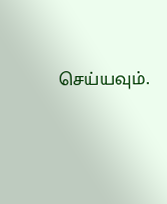செய்யவும்.